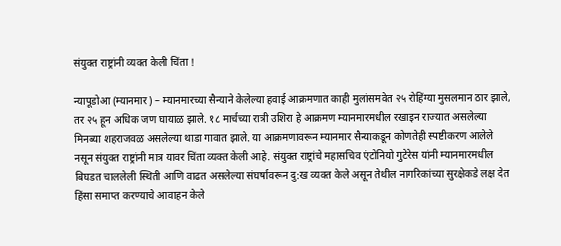संयुक्त राष्ट्रांनी व्यक्त केली चिंता !

न्यापूडोआ (म्यानमार) – म्यानमारच्या सैन्याने केलेल्या हवाई आक्रमणात काही मुलांसमवेत २५ रोहिंग्या मुसलमान ठार झाले, तर २५ हून अधिक जण घायाळ झाले. १८ मार्चच्या रात्री उशिरा हे आक्रमण म्यानमारमधील रखाइन राज्यात असलेल्या मिनब्या शहराजवळ असलेल्या थाडा गावात झाले. या आक्रमणावरून म्यानमार सैन्याकडून कोणतेही स्पष्टीकरण आलेले नसून संयुक्त राष्ट्रांनी मात्र यावर चिंता व्यक्त केली आहे. संयुक्त राष्ट्रांचे महासचिव एंटोनियो गुटेरेस यांनी म्यानमारमधील बिघडत चाललेली स्थिती आणि वाढत असलेल्या संघर्षावरून दु:ख व्यक्त केले असून तेथील नागरिकांच्या सुरक्षेकडे लक्ष देत हिंसा समाप्त करण्याचे आवाहन केले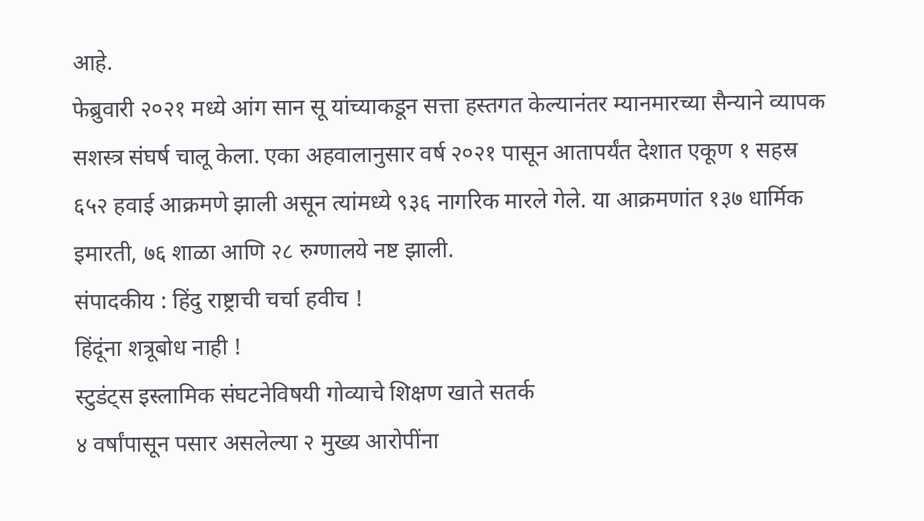आहे.
फेब्रुवारी २०२१ मध्ये आंग सान सू यांच्याकडून सत्ता हस्तगत केल्यानंतर म्यानमारच्या सैन्याने व्यापक सशस्त्र संघर्ष चालू केला. एका अहवालानुसार वर्ष २०२१ पासून आतापर्यंत देशात एकूण १ सहस्र ६५२ हवाई आक्रमणे झाली असून त्यांमध्ये ९३६ नागरिक मारले गेले. या आक्रमणांत १३७ धार्मिक इमारती, ७६ शाळा आणि २८ रुग्णालये नष्ट झाली.
संपादकीय : हिंदु राष्ट्राची चर्चा हवीच !
हिंदूंना शत्रूबोध नाही !
स्टुडंट्स इस्लामिक संघटनेविषयी गोव्याचे शिक्षण खाते सतर्क
४ वर्षांपासून पसार असलेल्या २ मुख्य आरोपींना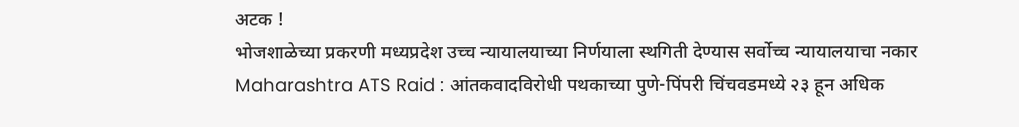अटक !
भोजशाळेच्या प्रकरणी मध्यप्रदेश उच्च न्यायालयाच्या निर्णयाला स्थगिती देण्यास सर्वोच्च न्यायालयाचा नकार
Maharashtra ATS Raid : आंतकवादविरोधी पथकाच्या पुणे-पिंपरी चिंचवडमध्ये २३ हून अधिक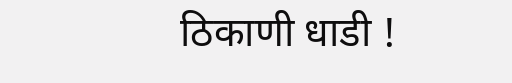ठिकाणी धाडी !